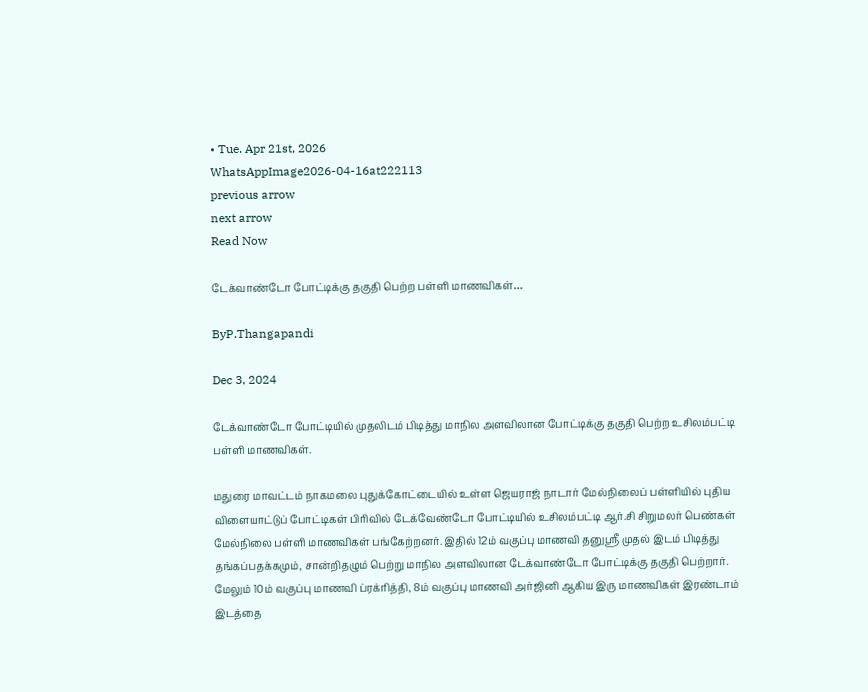• Tue. Apr 21st, 2026
WhatsAppImage2026-04-16at222113
previous arrow
next arrow
Read Now

டேக்வாண்டோ போட்டிக்கு தகுதி பெற்ற பள்ளி மாணவிகள்…

ByP.Thangapandi

Dec 3, 2024

டேக்வாண்டோ போட்டியில் முதலிடம் பிடித்து மாநில அளவிலான போட்டிக்கு தகுதி பெற்ற உசிலம்பட்டி பள்ளி மாணவிகள்.

மதுரை மாவட்டம் நாகமலை புதுக்கோட்டையில் உள்ள ஜெயராஜ் நாடார் மேல்நிலைப் பள்ளியில் புதிய விளையாட்டுப் போட்டிகள் பிரிவில் டேக்வேண்டோ போட்டியில் உசிலம்பட்டி ஆர்.சி சிறுமலர் பெண்கள் மேல்நிலை பள்ளி மாணவிகள் பங்கேற்றனர். இதில் 12ம் வகுப்பு மாணவி தனுஸ்ரீ முதல் இடம் பிடித்து தங்கப்பதக்கமும், சான்றிதழும் பெற்று மாநில அளவிலான டேக்வாண்டோ போட்டிக்கு தகுதி பெற்றார். மேலும் 10ம் வகுப்பு மாணவி ப்ரக்ரித்தி, 8ம் வகுப்பு மாணவி அர்ஜினி ஆகிய இரு மாணவிகள் இரண்டாம் இடத்தை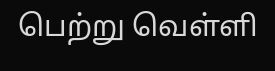பெற்று வெள்ளி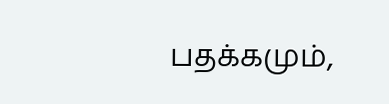பதக்கமும்,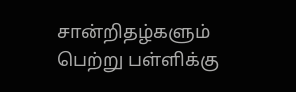சான்றிதழ்களும் பெற்று பள்ளிக்கு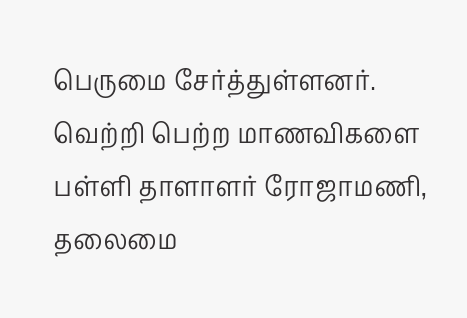பெருமை சேர்த்துள்ளனர். வெற்றி பெற்ற மாணவிகளை பள்ளி தாளாளர் ரோஜாமணி, தலைமை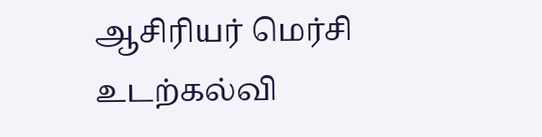ஆசிரியர் மெர்சி உடற்கல்வி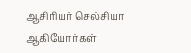ஆசிரியர் செல்சியா ஆகியோர்கள்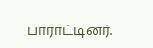பாராட்டினர்.